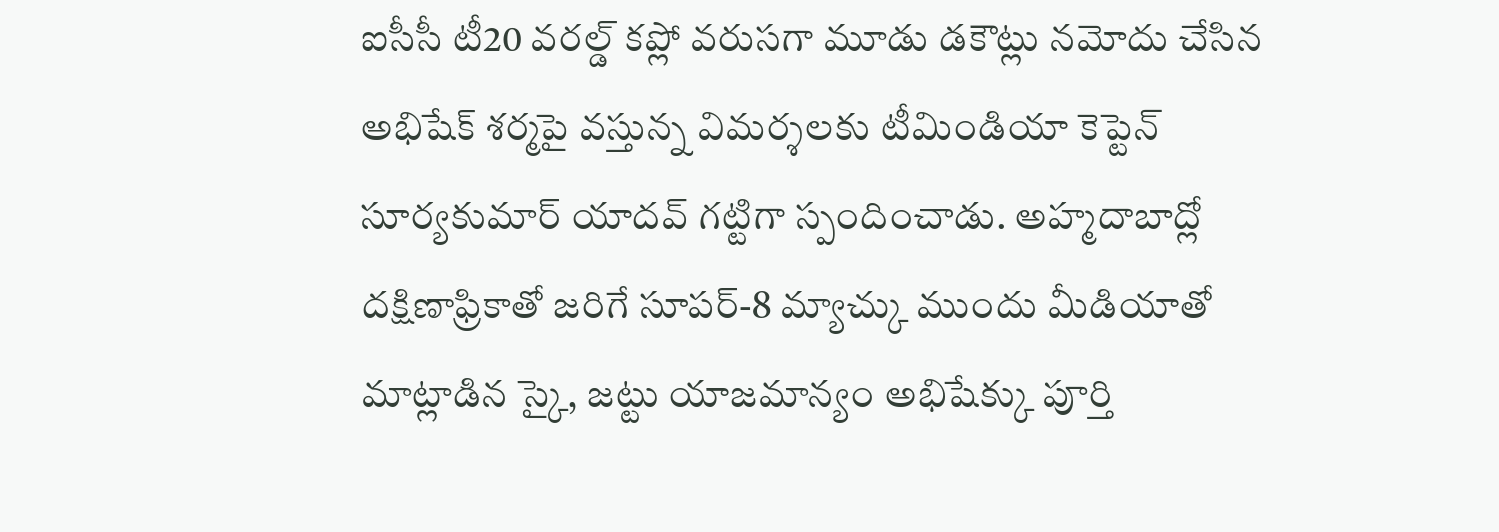ఐసీసీ టీ20 వరల్డ్ కప్లో వరుసగా మూడు డకౌట్లు నమోదు చేసిన అభిషేక్ శర్మపై వస్తున్న విమర్శలకు టీమిండియా కెప్టెన్ సూర్యకుమార్ యాదవ్ గట్టిగా స్పందించాడు. అహ్మదాబాద్లో దక్షిణాఫ్రికాతో జరిగే సూపర్-8 మ్యాచ్కు ముందు మీడియాతో మాట్లాడిన స్కై, జట్టు యాజమాన్యం అభిషేక్కు పూర్తి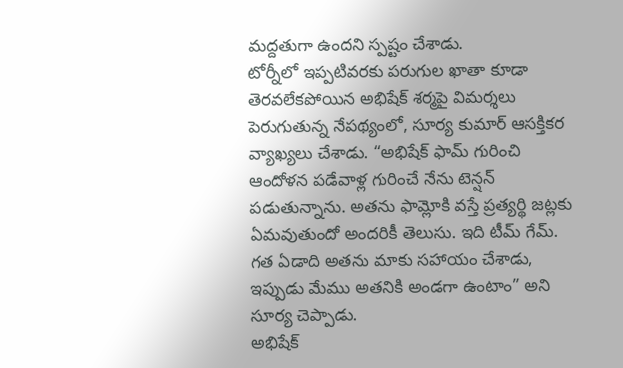మద్దతుగా ఉందని స్పష్టం చేశాడు.
టోర్నీలో ఇప్పటివరకు పరుగుల ఖాతా కూడా తెరవలేకపోయిన అభిషేక్ శర్మపై విమర్శలు పెరుగుతున్న నేపథ్యంలో, సూర్య కుమార్ ఆసక్తికర వ్యాఖ్యలు చేశాడు. “అభిషేక్ ఫామ్ గురించి ఆందోళన పడేవాళ్ల గురించే నేను టెన్షన్ పడుతున్నాను. అతను ఫామ్లోకి వస్తే ప్రత్యర్థి జట్లకు ఏమవుతుందో అందరికీ తెలుసు. ఇది టీమ్ గేమ్. గత ఏడాది అతను మాకు సహాయం చేశాడు, ఇప్పుడు మేము అతనికి అండగా ఉంటాం” అని సూర్య చెప్పాడు.
అభిషేక్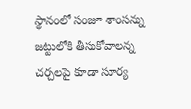స్థానంలో సంజూ శాంసన్ను జట్టులోకి తీసుకోవాలన్న చర్చలపై కూడా సూర్య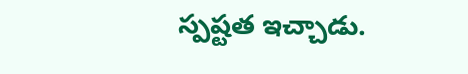స్పష్టత ఇచ్చాడు.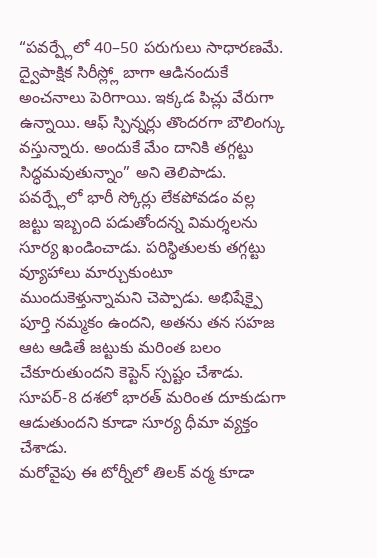“పవర్ప్లేలో 40–50 పరుగులు సాధారణమే. ద్వైపాక్షిక సిరీస్ల్లో బాగా ఆడినందుకే అంచనాలు పెరిగాయి. ఇక్కడ పిచ్లు వేరుగా ఉన్నాయి. ఆఫ్ స్పిన్నర్లు తొందరగా బౌలింగ్కు వస్తున్నారు. అందుకే మేం దానికి తగ్గట్టు సిద్ధమవుతున్నాం” అని తెలిపాడు.
పవర్ప్లేలో భారీ స్కోర్లు లేకపోవడం వల్ల జట్టు ఇబ్బంది పడుతోందన్న విమర్శలను సూర్య ఖండించాడు. పరిస్థితులకు తగ్గట్టు వ్యూహాలు మార్చుకుంటూ ముందుకెళ్తున్నామని చెప్పాడు. అభిషేక్పై పూర్తి నమ్మకం ఉందని, అతను తన సహజ ఆట ఆడితే జట్టుకు మరింత బలం చేకూరుతుందని కెప్టెన్ స్పష్టం చేశాడు. సూపర్-8 దశలో భారత్ మరింత దూకుడుగా ఆడుతుందని కూడా సూర్య ధీమా వ్యక్తం చేశాడు.
మరోవైపు ఈ టోర్నీలో తిలక్ వర్మ కూడా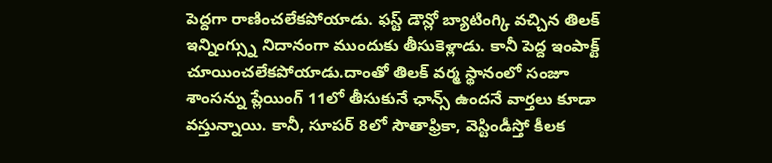పెద్దగా రాణించలేకపోయాడు. ఫస్ట్ డౌన్లో బ్యాటింగ్కి వచ్చిన తిలక్ ఇన్నింగ్స్ను నిదానంగా ముందుకు తీసుకెళ్లాడు. కానీ పెద్ద ఇంపాక్ట్ చూయించలేకపోయాడు.దాంతో తిలక్ వర్మ స్థానంలో సంజూ శాంసన్ను ప్లేయింగ్ 11లో తీసుకునే ఛాన్స్ ఉందనే వార్తలు కూడా వస్తున్నాయి. కానీ, సూపర్ 8లో సౌతాఫ్రికా, వెస్టిండీస్తో కీలక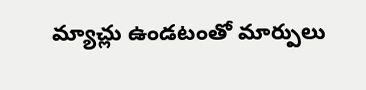మ్యాచ్లు ఉండటంతో మార్పులు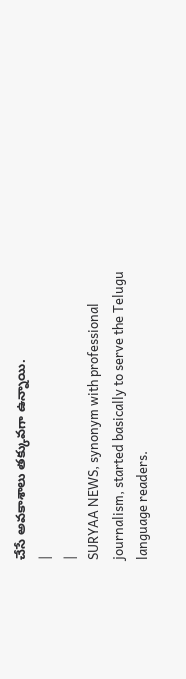చేసే అవకాశాలు తక్కువగా ఉన్నాయి.
|
|
SURYAA NEWS, synonym with professional journalism, started basically to serve the Telugu language readers.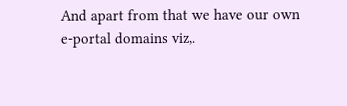And apart from that we have our own e-portal domains viz,.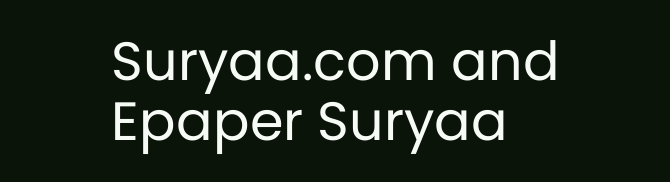Suryaa.com and Epaper Suryaa